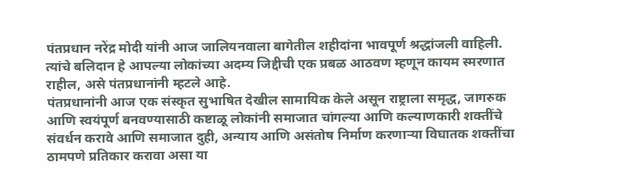पंतप्रधान नरेंद्र मोदी यांनी आज जालियनवाला बागेतील शहीदांना भावपूर्ण श्रद्धांजली वाहिली. त्यांचे बलिदान हे आपल्या लोकांच्या अदम्य जिद्दीची एक प्रबळ आठवण म्हणून कायम स्मरणात राहील, असे पंतप्रधानांनी म्हटले आहे.
पंतप्रधानांनी आज एक संस्कृत सुभाषित देखील सामायिक केले असून राष्ट्राला समृद्ध, जागरुक आणि स्वयंपूर्ण बनवण्यासाठी कष्टाळू लोकांनी समाजात चांगल्या आणि कल्याणकारी शक्तींचे संवर्धन करावे आणि समाजात दुही, अन्याय आणि असंतोष निर्माण करणाऱ्या विघातक शक्तींचा ठामपणे प्रतिकार करावा असा या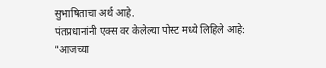सुभाषिताचा अर्थ आहे.
पंतप्रधानांनी एक्स वर केलेल्या पोस्ट मध्ये लिहिले आहे:
"आजच्या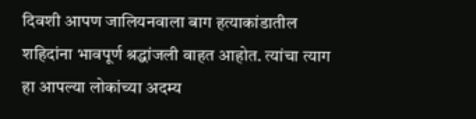दिवशी आपण जालियनवाला बाग हत्याकांडातील शहिदांना भावपूर्ण श्रद्धांजली वाहत आहोत. त्यांचा त्याग हा आपल्या लोकांच्या अदम्य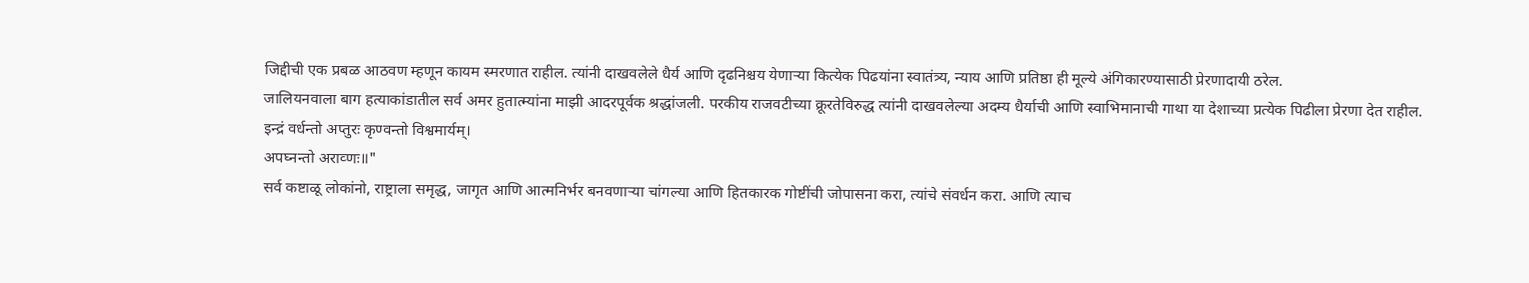जिद्दीची एक प्रबळ आठवण म्हणून कायम स्मरणात राहील. त्यांनी दाखवलेले धैर्य आणि दृढनिश्चय येणाऱ्या कित्येक पिढयांना स्वातंत्र्य, न्याय आणि प्रतिष्ठा ही मूल्ये अंगिकारण्यासाठी प्रेरणादायी ठरेल.
जालियनवाला बाग हत्याकांडातील सर्व अमर हुतात्म्यांना माझी आदरपूर्वक श्रद्धांजली. परकीय राजवटीच्या क्रूरतेविरुद्ध त्यांनी दाखवलेल्या अदम्य धैर्याची आणि स्वाभिमानाची गाथा या देशाच्या प्रत्येक पिढीला प्रेरणा देत राहील.
इन्द्रं वर्धन्तो अप्तुरः कृण्वन्तो विश्वमार्यम्।
अपघ्नन्तो अराव्णः॥"
सर्व कष्टाळू लोकांनो, राष्ट्राला समृद्ध, जागृत आणि आत्मनिर्भर बनवणाऱ्या चांगल्या आणि हितकारक गोष्टींची जोपासना करा, त्यांचे संवर्धन करा. आणि त्याच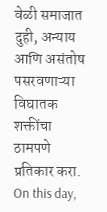वेळी समाजात दुही, अन्याय आणि असंतोष पसरवणाऱ्या विघातक शक्तींचा ठामपणे प्रतिकार करा.
On this day,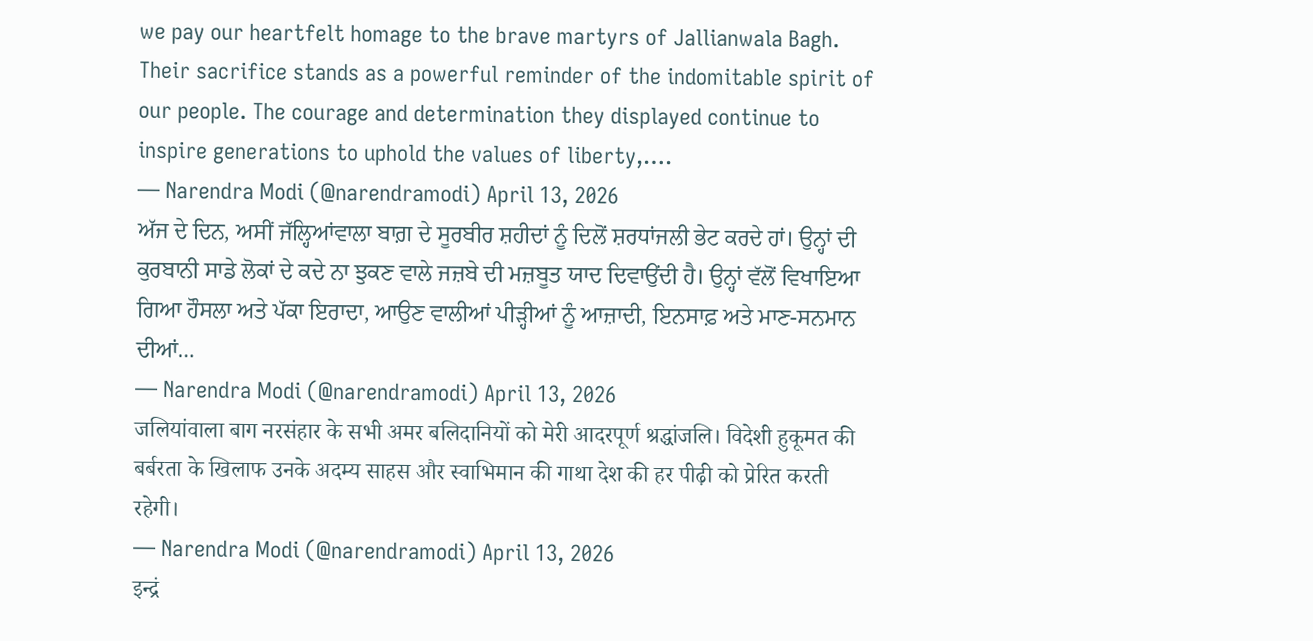we pay our heartfelt homage to the brave martyrs of Jallianwala Bagh. Their sacrifice stands as a powerful reminder of the indomitable spirit of our people. The courage and determination they displayed continue to inspire generations to uphold the values of liberty,….
— Narendra Modi (@narendramodi) April 13, 2026
ਅੱਜ ਦੇ ਦਿਨ, ਅਸੀਂ ਜੱਲ੍ਹਿਆਂਵਾਲਾ ਬਾਗ਼ ਦੇ ਸੂਰਬੀਰ ਸ਼ਹੀਦਾਂ ਨੂੰ ਦਿਲੋਂ ਸ਼ਰਧਾਂਜਲੀ ਭੇਟ ਕਰਦੇ ਹਾਂ। ਉਨ੍ਹਾਂ ਦੀ ਕੁਰਬਾਨੀ ਸਾਡੇ ਲੋਕਾਂ ਦੇ ਕਦੇ ਨਾ ਝੁਕਣ ਵਾਲੇ ਜਜ਼ਬੇ ਦੀ ਮਜ਼ਬੂਤ ਯਾਦ ਦਿਵਾਉਂਦੀ ਹੈ। ਉਨ੍ਹਾਂ ਵੱਲੋਂ ਵਿਖਾਇਆ ਗਿਆ ਹੌਸਲਾ ਅਤੇ ਪੱਕਾ ਇਰਾਦਾ, ਆਉਣ ਵਾਲੀਆਂ ਪੀੜ੍ਹੀਆਂ ਨੂੰ ਆਜ਼ਾਦੀ, ਇਨਸਾਫ਼ ਅਤੇ ਮਾਣ-ਸਨਮਾਨ ਦੀਆਂ…
— Narendra Modi (@narendramodi) April 13, 2026
जलियांवाला बाग नरसंहार के सभी अमर बलिदानियों को मेरी आदरपूर्ण श्रद्धांजलि। विदेशी हुकूमत की बर्बरता के खिलाफ उनके अदम्य साहस और स्वाभिमान की गाथा देश की हर पीढ़ी को प्रेरित करती रहेगी।
— Narendra Modi (@narendramodi) April 13, 2026
इन्द्रं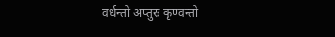वर्धन्तो अप्तुरः कृण्वन्तो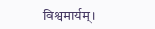विश्वमार्यम्।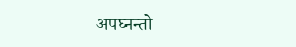अपघ्नन्तो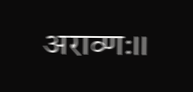अराव्णः॥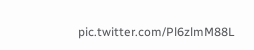pic.twitter.com/Pl6zlmM88L